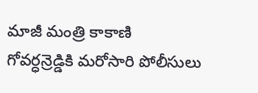మాజీ మంత్రి కాకాణి గోవర్ధన్రెడ్డికి మరోసారి పోలీసులు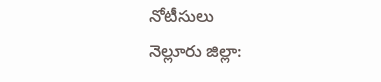నోటీసులు
నెల్లూరు జిల్లా: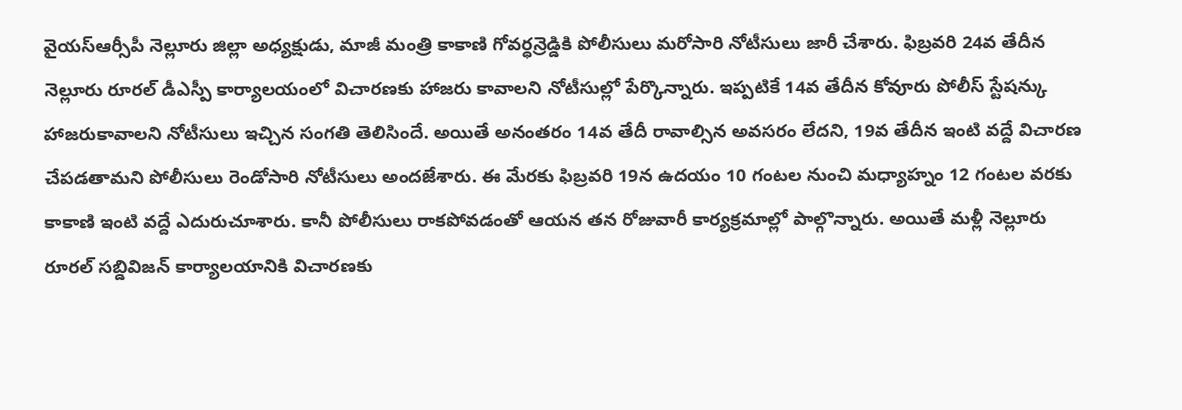వైయస్ఆర్సీపీ నెల్లూరు జిల్లా అధ్యక్షుడు, మాజీ మంత్రి కాకాణి గోవర్ధన్రెడ్డికి పోలీసులు మరోసారి నోటీసులు జారీ చేశారు. ఫిబ్రవరి 24వ తేదీన నెల్లూరు రూరల్ డీఎస్పీ కార్యాలయంలో విచారణకు హాజరు కావాలని నోటీసుల్లో పేర్కొన్నారు. ఇప్పటికే 14వ తేదీన కోవూరు పోలీస్ స్టేషన్కు హాజరుకావాలని నోటీసులు ఇచ్చిన సంగతి తెలిసిందే. అయితే అనంతరం 14వ తేదీ రావాల్సిన అవసరం లేదని, 19వ తేదీన ఇంటి వద్దే విచారణ చేపడతామని పోలీసులు రెండోసారి నోటీసులు అందజేశారు. ఈ మేరకు ఫిబ్రవరి 19న ఉదయం 10 గంటల నుంచి మధ్యాహ్నం 12 గంటల వరకు కాకాణి ఇంటి వద్దే ఎదురుచూశారు. కానీ పోలీసులు రాకపోవడంతో ఆయన తన రోజువారీ కార్యక్రమాల్లో పాల్గొన్నారు. అయితే మళ్లీ నెల్లూరు రూరల్ సబ్డివిజన్ కార్యాలయానికి విచారణకు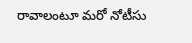రావాలంటూ మరో నోటీసు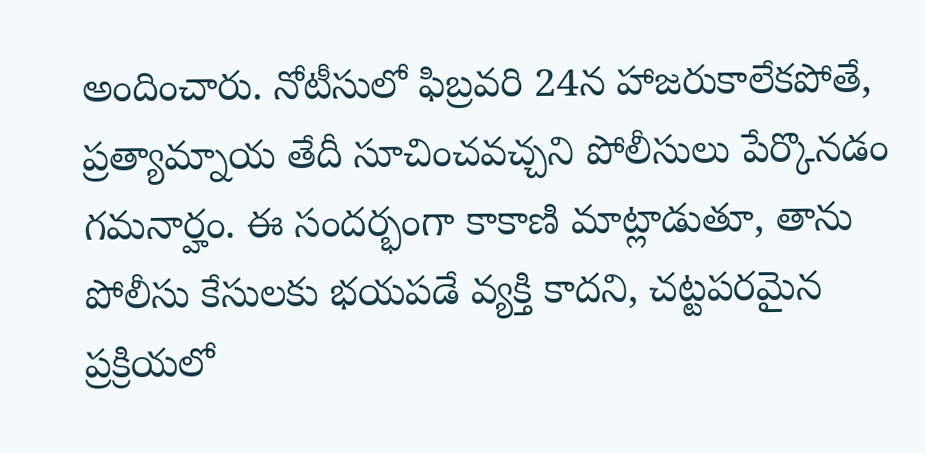అందించారు. నోటీసులో ఫిబ్రవరి 24న హాజరుకాలేకపోతే, ప్రత్యామ్నాయ తేదీ సూచించవచ్చని పోలీసులు పేర్కొనడం గమనార్హం. ఈ సందర్భంగా కాకాణి మాట్లాడుతూ, తాను పోలీసు కేసులకు భయపడే వ్యక్తి కాదని, చట్టపరమైన ప్రక్రియలో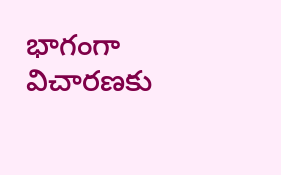భాగంగా విచారణకు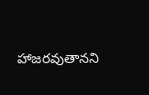హాజరవుతానని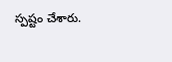స్పష్టం చేశారు.